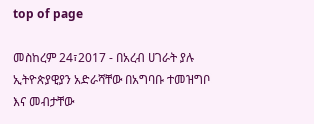top of page

መስከረም 24፣2017 - በአረብ ሀገራት ያሉ ኢትዮጵያዊያን አድራሻቸው በአግባቡ ተመዝግቦ እና መብታቸው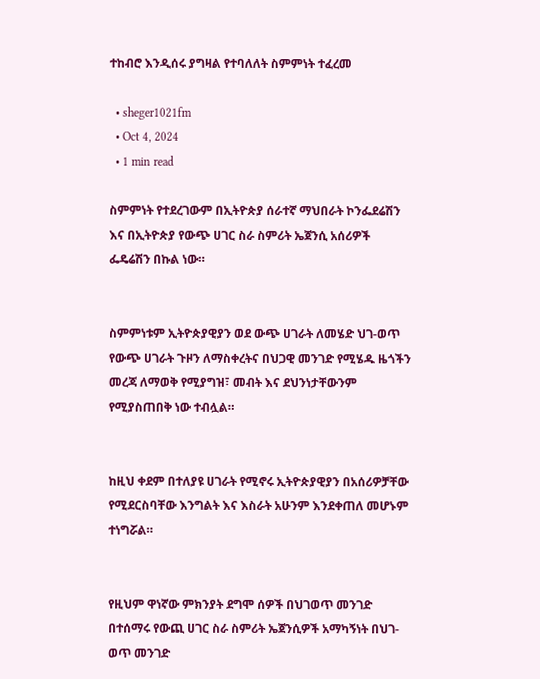ተከብሮ እንዲሰሩ ያግዛል የተባለለት ስምምነት ተፈረመ

  • sheger1021fm
  • Oct 4, 2024
  • 1 min read

ስምምነት የተደረገውም በኢትዮጵያ ሰራተኛ ማህበራት ኮንፌደሬሽን እና በኢትዮጵያ የውጭ ሀገር ስራ ስምሪት ኤጀንሲ አሰሪዎች ፌዴሬሽን በኩል ነው።


ስምምነቱም ኢትዮጵያዊያን ወደ ውጭ ሀገራት ለመሄድ ህገ-ወጥ የውጭ ሀገራት ጉዞን ለማስቀረትና በህጋዊ መንገድ የሚሄዱ ዜጎችን መረጃ ለማወቅ የሚያግዝ፣ መብት እና ደህንነታቸውንም የሚያስጠበቅ ነው ተብሏል።


ከዚህ ቀደም በተለያዩ ሀገራት የሚኖሩ ኢትዮጵያዊያን በአሰሪዎቻቸው የሚደርስባቸው እንግልት እና እስራት አሁንም እንደቀጠለ መሆኑም ተነግሯል።


የዚህም ዋነኛው ምክንያት ደግሞ ሰዎች በህገወጥ መንገድ በተሰማሩ የውጪ ሀገር ስራ ስምሪት ኤጀንሲዎች አማካኝነት በህገ-ወጥ መንገድ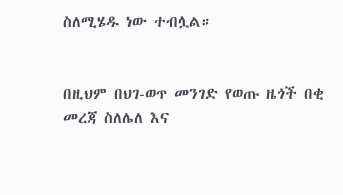ስለሚሄዱ ነው ተብሏል።


በዚህም በህገ-ወጥ መንገድ የወጡ ዜጎች በቂ መረጃ ስለሌለ እና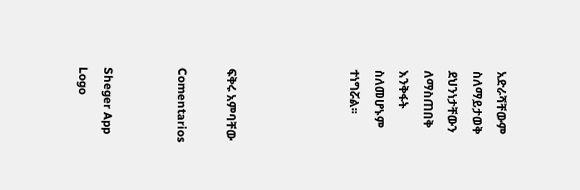አድራሻቸውም ስለማይታወቅ ደህንነታቸውን ለማስጠበቅ እንቅፋት ስለመሆኑም ተነግሯል፡፡




ፍቅሩ አምባቸው

Comentarios


Sheger App Logo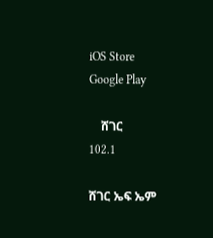iOS Store
Google Play

    ሸገር
102.1

ሸገር ኤፍ ኤም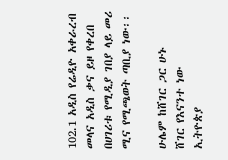102.1 አዲስ የሬዲዮ አቀራረብ መላና አዲስ ቃና ይዞ የቀረበ በሀገሪቱ የሚዲያ ገበያ ላይ መሪ ሚና የሚጫወት ጣቢያ ነው፡፡

ሁሌም ከሸገር ጋር ሁኑ
ሸገር የእናንተ ነው
ኢትዮጵያ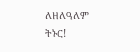ለዘለዓለም ትኑር!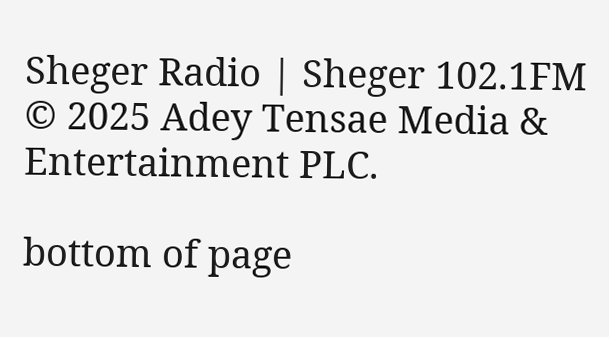Sheger Radio | Sheger 102.1FM  © 2025 Adey Tensae Media & Entertainment PLC.

bottom of page